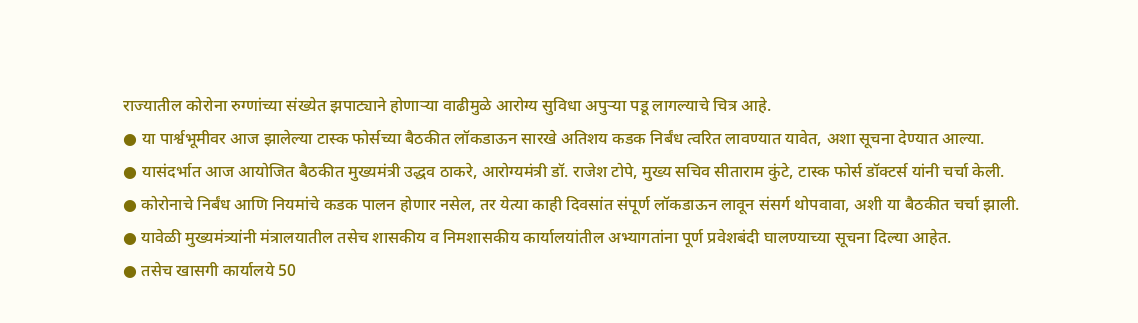राज्यातील कोरोना रुग्णांच्या संख्येत झपाट्याने होणाऱ्या वाढीमुळे आरोग्य सुविधा अपुऱ्या पडू लागल्याचे चित्र आहे.
● या पार्श्वभूमीवर आज झालेल्या टास्क फोर्सच्या बैठकीत लॉकडाऊन सारखे अतिशय कडक निर्बंध त्वरित लावण्यात यावेत, अशा सूचना देण्यात आल्या.
● यासंदर्भात आज आयोजित बैठकीत मुख्यमंत्री उद्धव ठाकरे, आरोग्यमंत्री डॉ. राजेश टोपे, मुख्य सचिव सीताराम कुंटे, टास्क फोर्स डॉक्टर्स यांनी चर्चा केली.
● कोरोनाचे निर्बंध आणि नियमांचे कडक पालन होणार नसेल, तर येत्या काही दिवसांत संपूर्ण लॉकडाऊन लावून संसर्ग थोपवावा, अशी या बैठकीत चर्चा झाली.
● यावेळी मुख्यमंत्र्यांनी मंत्रालयातील तसेच शासकीय व निमशासकीय कार्यालयांतील अभ्यागतांना पूर्ण प्रवेशबंदी घालण्याच्या सूचना दिल्या आहेत.
● तसेच खासगी कार्यालये 50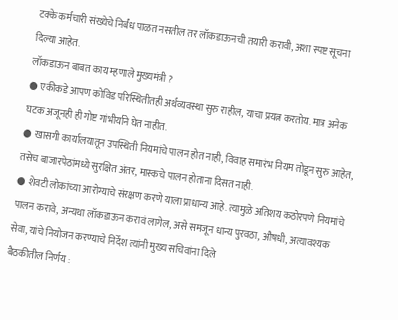टक्के कर्मचारी संख्येचे निर्बंध पाळत नसतील तर लॉकडाऊनची तयारी करावी, अशा स्पष्ट सूचना दिल्या आहेत.
लॉकडाऊन बाबत काय म्हणाले मुख्यमंत्री ?
● एकीकडे आपण कोविड परिस्थितीतही अर्थव्यवस्था सुरु राहील, याचा प्रयत्न करतोय. मात्र अनेक घटक अजूनही ही गोष्ट गांभीर्याने घेत नाहीत.
● खासगी कार्यालयातून उपस्थिती नियमांचे पालन होत नाही, विवाह समारंभ नियम तोडून सुरु आहेत, तसेच बाजारपेठांमध्ये सुरक्षित अंतर, मास्कचे पालन होताना दिसत नाही.
● शेवटी लोकांच्या आरोग्याचे संरक्षण करणे याला प्राधान्य आहे. त्यामुळे अतिशय कठोरपणे नियमांचे पालन करावे, अन्यथा लॉकडाऊन करावं लागेल, असे समजून धान्य पुरवठा, औषधी, अत्यावश्यक सेवा, यांचे नियोजन करण्याचे निर्देश त्यांनी मुख्य सचिवांना दिले
बैठकीतील निर्णय :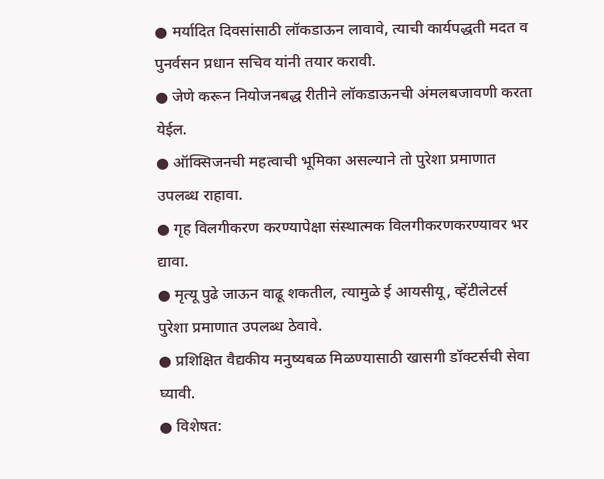● मर्यादित दिवसांसाठी लॉकडाऊन लावावे, त्याची कार्यपद्धती मदत व पुनर्वसन प्रधान सचिव यांनी तयार करावी.
● जेणे करून नियोजनबद्ध रीतीने लॉकडाऊनची अंमलबजावणी करता येईल.
● ऑक्सिजनची महत्वाची भूमिका असल्याने तो पुरेशा प्रमाणात उपलब्ध राहावा.
● गृह विलगीकरण करण्यापेक्षा संस्थात्मक विलगीकरणकरण्यावर भर द्यावा.
● मृत्यू पुढे जाऊन वाढू शकतील, त्यामुळे ई आयसीयू, व्हेंटीलेटर्स पुरेशा प्रमाणात उपलब्ध ठेवावे.
● प्रशिक्षित वैद्यकीय मनुष्यबळ मिळण्यासाठी खासगी डॉक्टर्सची सेवा घ्यावी.
● विशेषत: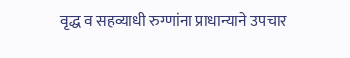वृद्ध व सहव्याधी रुग्णांना प्राधान्याने उपचार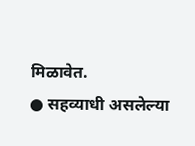मिळावेत.
● सहव्याधी असलेल्या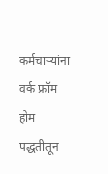कर्मचाऱ्यांना वर्क फ्रॉम होम पद्धतीतून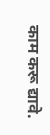काम करू द्यावे.